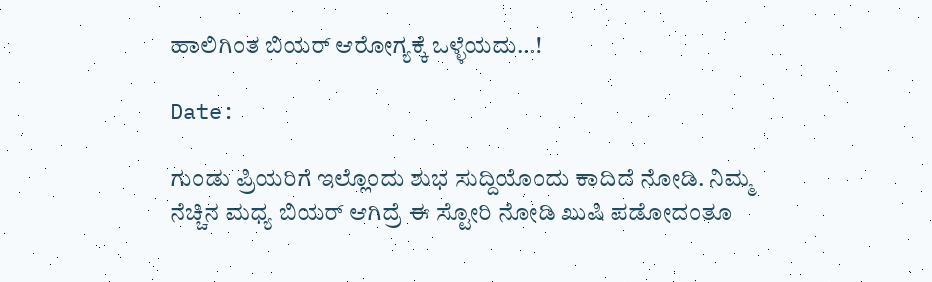ಹಾಲಿಗಿಂತ ಬಿಯರ್ ಆರೋಗ್ಯಕ್ಕೆ ಒಳ್ಳೆಯದು…!

Date:

ಗುಂಡು ಪ್ರಿಯರಿಗೆ ಇಲ್ಲೊಂದು ಶುಭ ಸುದ್ದಿಯೊಂದು ಕಾದಿದೆ ನೋಡಿ. ನಿಮ್ಮ ನೆಚ್ಚಿನ ಮಧ್ಯ ಬಿಯರ್ ಆಗಿದ್ರೆ ಈ ಸ್ಟೋರಿ ನೋಡಿ ಖುಷಿ ಪಡೋದಂತೂ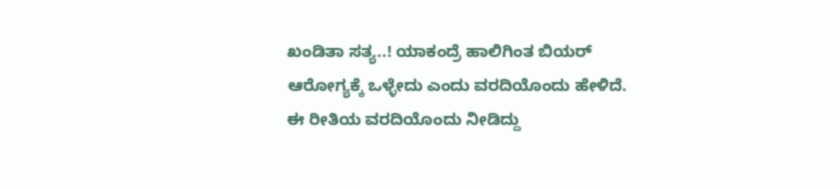ಖಂಡಿತಾ ಸತ್ಯ..! ಯಾಕಂದ್ರೆ ಹಾಲಿಗಿಂತ ಬಿಯರ್ ಆರೋಗ್ಯಕ್ಕೆ ಒಳ್ಳೇದು ಎಂದು ವರದಿಯೊಂದು ಹೇಳಿದೆ. ಈ ರೀತಿಯ ವರದಿಯೊಂದು ನೀಡಿದ್ದು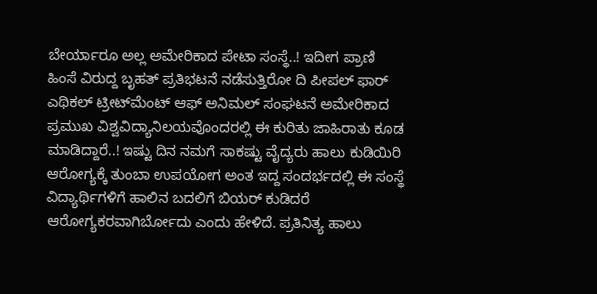ಬೇರ್ಯಾರೂ ಅಲ್ಲ ಅಮೇರಿಕಾದ ಪೇಟಾ ಸಂಸ್ಥೆ..! ಇದೀಗ ಪ್ರಾಣಿ ಹಿಂಸೆ ವಿರುದ್ದ ಬೃಹತ್ ಪ್ರತಿಭಟನೆ ನಡೆಸುತ್ತಿರೋ ದಿ ಪೀಪಲ್ ಫಾರ್ ಎಥಿಕಲ್ ಟ್ರೀಟ್‍ಮೆಂಟ್ ಆಫ್ ಅನಿಮಲ್ ಸಂಘಟನೆ ಅಮೇರಿಕಾದ ಪ್ರಮುಖ ವಿಶ್ವವಿದ್ಯಾನಿಲಯವೊಂದರಲ್ಲಿ ಈ ಕುರಿತು ಜಾಹಿರಾತು ಕೂಡ ಮಾಡಿದ್ದಾರೆ..! ಇಷ್ಟು ದಿನ ನಮಗೆ ಸಾಕಷ್ಟು ವೈದ್ಯರು ಹಾಲು ಕುಡಿಯಿರಿ ಆರೋಗ್ಯಕ್ಕೆ ತುಂಬಾ ಉಪಯೋಗ ಅಂತ ಇದ್ದ ಸಂದರ್ಭದಲ್ಲಿ ಈ ಸಂಸ್ಥೆ ವಿದ್ಯಾರ್ಥಿಗಳಿಗೆ ಹಾಲಿನ ಬದಲಿಗೆ ಬಿಯರ್ ಕುಡಿದರೆ ಆರೋಗ್ಯಕರವಾಗಿರ್ಬೋದು ಎಂದು ಹೇಳಿದೆ. ಪ್ರತಿನಿತ್ಯ ಹಾಲು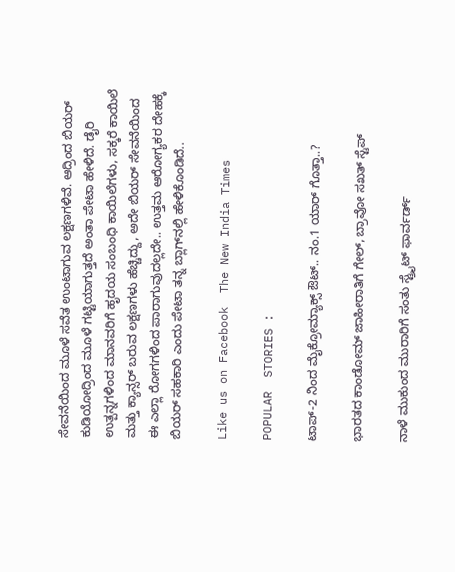ಸೇವನೆಯಿಂದ ಮೂಳೆ ಸವೆತ ಉಂಟಾಗುವ ಲಕ್ಷಣಗಳಿವೆ. ಆದ್ರಿಂದ ಬಿಯರ್ ಕುಡಿಯೋದ್ರಿಂದ ಮೂಳೆ ಗಟ್ಟಿಯಾಗುತ್ತದೆ ಅಂತಾ ಪೇಟಾ ಹೇಳಿದೆ. ಡೈರಿ ಉತ್ಪನ್ನಗಳಿಂದ ಮಾನವರಿಗೆ ಹೃದಯ ಸಂಬಂಧಿ ಕಾಯಿಲೆಗಳು, ಸಕ್ಕರೆ ಕಾಯಿಲೆ ಮತ್ತು ಕ್ಯಾನ್ಸರ್ ಬರುವ ಲಕ್ಷಣಗಳು ಹೆಚ್ಚಿದ್ದು, ಅದೇ ಬಿಯರ್ ಸೇವನೆಯಿಂದ ಈ ಎಲ್ಲಾ ರೋಗಗಳಿಂದ ಪಾರಾಗುವುದಲ್ಲದೇ.. ಉತ್ತಮ ಆರೋಗ್ಯಕರ ದೇಹಕ್ಕೆ ಬಿಯರ್ ಸಹಕಾರಿ ಎಂದು ಪೇಟಾ ತನ್ನ ಬ್ಲಾಗ್‍ನಲ್ಲಿ ಹೇಳಿಕೊಂಡಿದೆ..

Like us on Facebook  The New India Times

POPULAR  STORIES :

ಟಾಪ್-2 ನಿಂದ ಮೈಕ್ರೋಮ್ಯಾಕ್ಸ್ ಔಟ್.. ನಂ.1 ಯಾರ್ ಗೊತ್ತಾ..?

ಭಾರತದ ಕಾಂಡೋಮ್ ಜಾಹೀರಾತಿಗೆ ಗೇಲ್, ಬ್ರಾವೋ ಸಖತ್ ಸ್ಟೆಪ್

ನಾಳೆ ಮುಕುಂದ ಮುರಾರಿಗೆ ಸಂತು ಸ್ಟ್ರೈಟ್ ಫಾರ್ವರ್ಡ್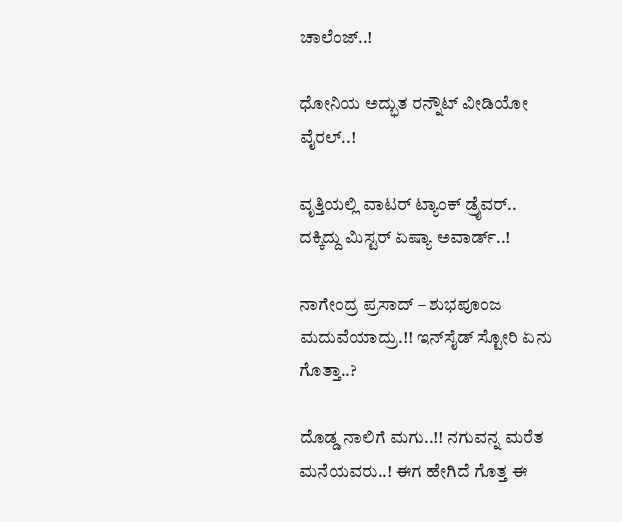ಚಾಲೆಂಜ್..!

ಧೋನಿಯ ಅದ್ಭುತ ರನ್ನೌಟ್ ವೀಡಿಯೋ ವೈರಲ್..!

ವೃತ್ತಿಯಲ್ಲಿ ವಾಟರ್ ಟ್ಯಾಂಕ್ ಡ್ರೈವರ್.. ದಕ್ಕಿದ್ದು ಮಿಸ್ಟರ್ ಏಷ್ಯಾ ಅವಾರ್ಡ್..!

ನಾಗೇಂದ್ರ ಪ್ರಸಾದ್ – ಶುಭಪೂಂಜ ಮದುವೆಯಾದ್ರು.!! ಇನ್‍ಸೈಡ್ ಸ್ಟೋರಿ ಏನು ಗೊತ್ತಾ..?

ದೊಡ್ಡ ನಾಲಿಗೆ ಮಗು..!! ನಗುವನ್ನ ಮರೆತ ಮನೆಯವರು..! ಈಗ ಹೇಗಿದೆ ಗೊತ್ತ ಈ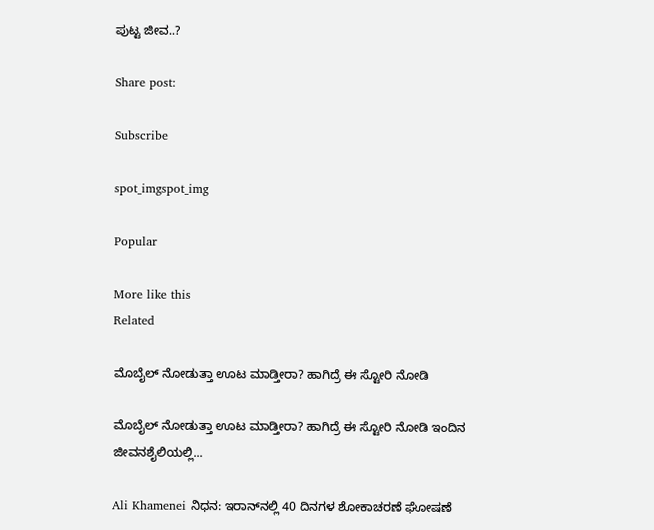ಪುಟ್ಟ ಜೀವ..?

Share post:

Subscribe

spot_imgspot_img

Popular

More like this
Related

ಮೊಬೈಲ್ ನೋಡುತ್ತಾ ಊಟ ಮಾಡ್ತೀರಾ? ಹಾಗಿದ್ರೆ ಈ ಸ್ಟೋರಿ ನೋಡಿ

ಮೊಬೈಲ್ ನೋಡುತ್ತಾ ಊಟ ಮಾಡ್ತೀರಾ? ಹಾಗಿದ್ರೆ ಈ ಸ್ಟೋರಿ ನೋಡಿ ಇಂದಿನ ಜೀವನಶೈಲಿಯಲ್ಲಿ...

Ali Khamenei ನಿಧನ: ಇರಾನ್‌ನಲ್ಲಿ 40 ದಿನಗಳ ಶೋಕಾಚರಣೆ ಘೋಷಣೆ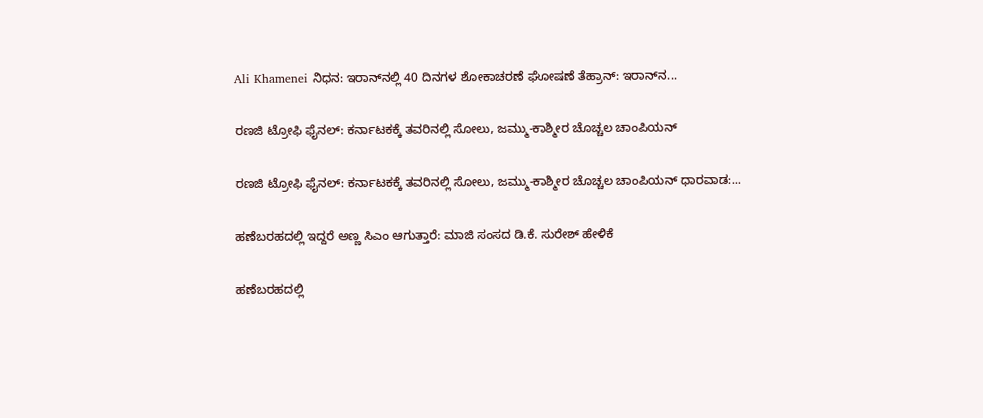Ali Khamenei ನಿಧನ: ಇರಾನ್‌ನಲ್ಲಿ 40 ದಿನಗಳ ಶೋಕಾಚರಣೆ ಘೋಷಣೆ ತೆಹ್ರಾನ್: ಇರಾನ್‌ನ...

ರಣಜಿ ಟ್ರೋಫಿ ಫೈನಲ್: ಕರ್ನಾಟಕಕ್ಕೆ ತವರಿನಲ್ಲಿ ಸೋಲು, ಜಮ್ಮು-ಕಾಶ್ಮೀರ ಚೊಚ್ಚಲ ಚಾಂಪಿಯನ್

ರಣಜಿ ಟ್ರೋಫಿ ಫೈನಲ್: ಕರ್ನಾಟಕಕ್ಕೆ ತವರಿನಲ್ಲಿ ಸೋಲು, ಜಮ್ಮು-ಕಾಶ್ಮೀರ ಚೊಚ್ಚಲ ಚಾಂಪಿಯನ್ ಧಾರವಾಡ:...

ಹಣೆಬರಹದಲ್ಲಿ ಇದ್ದರೆ ಅಣ್ಣ ಸಿಎಂ ಆಗುತ್ತಾರೆ: ಮಾಜಿ ಸಂಸದ ಡಿ.ಕೆ. ಸುರೇಶ್ ಹೇಳಿಕೆ

ಹಣೆಬರಹದಲ್ಲಿ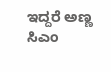ಇದ್ದರೆ ಅಣ್ಣ ಸಿಎಂ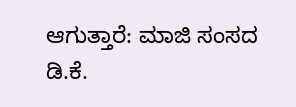ಆಗುತ್ತಾರೆ: ಮಾಜಿ ಸಂಸದ ಡಿ.ಕೆ.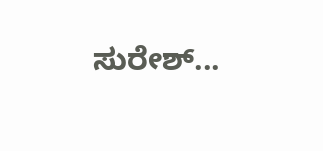ಸುರೇಶ್...